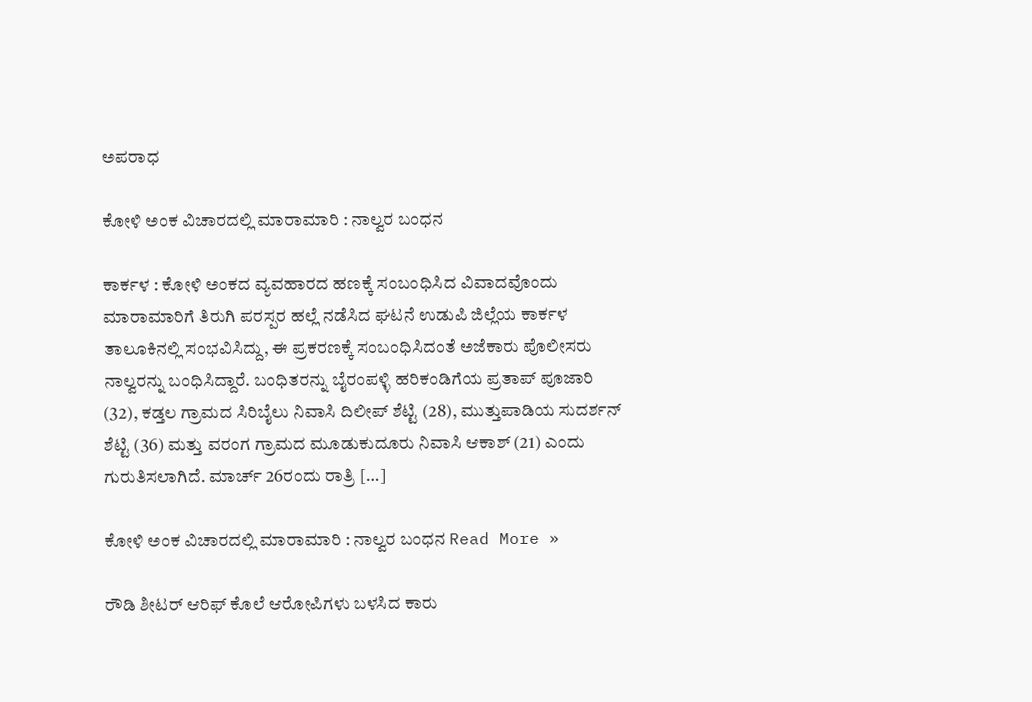ಅಪರಾಧ

ಕೋಳಿ ಅಂಕ ವಿಚಾರದಲ್ಲಿ ಮಾರಾಮಾರಿ : ನಾಲ್ವರ ಬಂಧನ

ಕಾರ್ಕಳ : ಕೋಳಿ ಅಂಕದ ವ್ಯವಹಾರದ ಹಣಕ್ಕೆ ಸಂಬಂಧಿಸಿದ ವಿವಾದವೊಂದು ಮಾರಾಮಾರಿಗೆ ತಿರುಗಿ ಪರಸ್ಪರ ಹಲ್ಲೆ ನಡೆಸಿದ ಘಟನೆ ಉಡುಪಿ ಜಿಲ್ಲೆಯ ಕಾರ್ಕಳ ತಾಲೂಕಿನಲ್ಲಿ ಸಂಭವಿಸಿದ್ದು, ಈ ಪ್ರಕರಣಕ್ಕೆ ಸಂಬಂಧಿಸಿದಂತೆ ಅಜೆಕಾರು ಪೊಲೀಸರು ನಾಲ್ವರನ್ನು ಬಂಧಿಸಿದ್ದಾರೆ. ಬಂಧಿತರನ್ನು ಬೈರಂಪಳ್ಳಿ ಹರಿಕಂಡಿಗೆಯ ಪ್ರತಾಪ್ ಪೂಜಾರಿ (32), ಕಡ್ತಲ ಗ್ರಾಮದ ಸಿರಿಬೈಲು ನಿವಾಸಿ ದಿಲೀಪ್ ಶೆಟ್ಟಿ (28), ಮುತ್ತುಪಾಡಿಯ ಸುದರ್ಶನ್ ಶೆಟ್ಟಿ (36) ಮತ್ತು ವರಂಗ ಗ್ರಾಮದ ಮೂಡುಕುದೂರು ನಿವಾಸಿ ಆಕಾಶ್ (21) ಎಂದು ಗುರುತಿಸಲಾಗಿದೆ. ಮಾರ್ಚ್ 26ರಂದು ರಾತ್ರಿ […]

ಕೋಳಿ ಅಂಕ ವಿಚಾರದಲ್ಲಿ ಮಾರಾಮಾರಿ : ನಾಲ್ವರ ಬಂಧನ Read More »

ರೌಡಿ ಶೀಟರ್ ಆರಿಫ್ ಕೊಲೆ ಆರೋಪಿಗಳು ಬಳಸಿದ ಕಾರು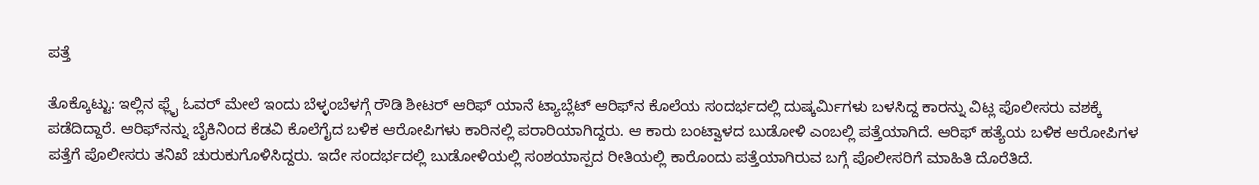ಪತ್ತೆ

ತೊಕ್ಕೊಟ್ಟು: ಇಲ್ಲಿನ ಫ್ಲೈ ಓವರ್ ಮೇಲೆ ಇಂದು ಬೆಳ್ಳಂಬೆಳಗ್ಗೆ ರೌಡಿ ಶೀಟರ್ ಆರಿಫ್ ಯಾನೆ ಟ್ಯಾಬ್ಲೆಟ್ ಆರಿಫ್‌ನ ಕೊಲೆಯ ಸಂದರ್ಭದಲ್ಲಿ ದುಷ್ಕರ್ಮಿಗಳು ಬಳಸಿದ್ದ ಕಾರನ್ನು ವಿಟ್ಲ ಪೊಲೀಸರು ವಶಕ್ಕೆ ಪಡೆದಿದ್ದಾರೆ. ಆರಿಫ್‌ನನ್ನು ಬೈಕಿನಿಂದ ಕೆಡವಿ ಕೊಲೆಗೈದ ಬಳಿಕ ಆರೋಪಿಗಳು ಕಾರಿನಲ್ಲಿ ಪರಾರಿಯಾಗಿದ್ದರು. ಆ ಕಾರು ಬಂಟ್ವಾಳದ ಬುಡೋಳಿ ಎಂಬಲ್ಲಿ ಪತ್ತೆಯಾಗಿದೆ. ಆರಿಫ್ ಹತ್ಯೆಯ ಬಳಿಕ ಆರೋಪಿಗಳ ಪತ್ತೆಗೆ ಪೊಲೀಸರು ತನಿಖೆ ಚುರುಕುಗೊಳಿಸಿದ್ದರು. ಇದೇ ಸಂದರ್ಭದಲ್ಲಿ ಬುಡೋಳಿಯಲ್ಲಿ ಸಂಶಯಾಸ್ಪದ ರೀತಿಯಲ್ಲಿ ಕಾರೊಂದು ಪತ್ತೆಯಾಗಿರುವ ಬಗ್ಗೆ ಪೊಲೀಸರಿಗೆ ಮಾಹಿತಿ ದೊರೆತಿದೆ.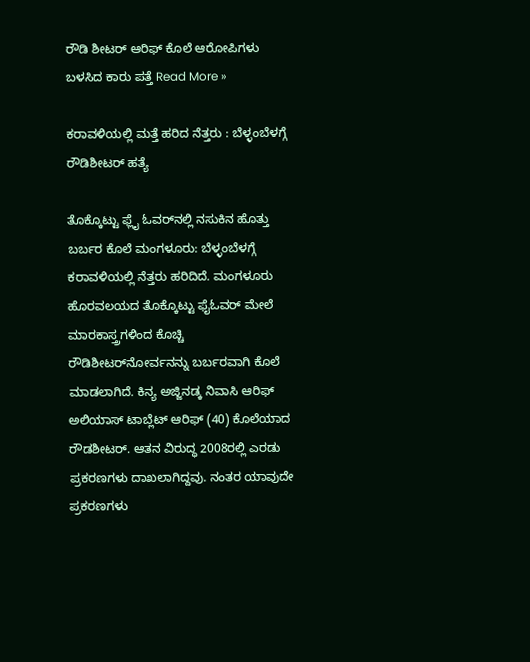ರೌಡಿ ಶೀಟರ್ ಆರಿಫ್ ಕೊಲೆ ಆರೋಪಿಗಳು ಬಳಸಿದ ಕಾರು ಪತ್ತೆ Read More »

ಕರಾವಳಿಯಲ್ಲಿ ಮತ್ತೆ ಹರಿದ ನೆತ್ತರು : ಬೆಳ್ಳಂಬೆಳಗ್ಗೆ ರೌಡಿಶೀಟರ್‌ ಹತ್ಯೆ

ತೊಕ್ಕೊಟ್ಟು ಫ್ಲೈ ಓವರ್‌ನಲ್ಲಿ ನಸುಕಿನ ಹೊತ್ತು ಬರ್ಬರ ಕೊಲೆ ಮಂಗಳೂರು: ಬೆಳ್ಳಂಬೆಳಗ್ಗೆ ಕರಾವಳಿಯಲ್ಲಿ ನೆತ್ತರು ಹರಿದಿದೆ. ಮಂಗಳೂರು ಹೊರವಲಯದ ತೊಕ್ಕೊಟ್ಟು ಫೈಓವರ್ ಮೇಲೆ ಮಾರಕಾಸ್ತ್ರಗಳಿಂದ ಕೊಚ್ಚಿ ರೌಡಿಶೀಟರ್‌ನೋರ್ವನನ್ನು ಬರ್ಬರವಾಗಿ ಕೊಲೆ ಮಾಡಲಾಗಿದೆ. ಕಿನ್ಯ ಅಜ್ಜಿನಡ್ಕ ನಿವಾಸಿ ಆರಿಫ್ ಅಲಿಯಾಸ್‌ ಟಾಬ್ಲೆಟ್ ಆರಿಫ್ (40) ಕೊಲೆಯಾದ ರೌಡಶೀಟರ್. ಆತನ ವಿರುದ್ಧ 2008ರಲ್ಲಿ ಎರಡು ಪ್ರಕರಣಗಳು ದಾಖಲಾಗಿದ್ದವು. ನಂತರ ಯಾವುದೇ ಪ್ರಕರಣಗಳು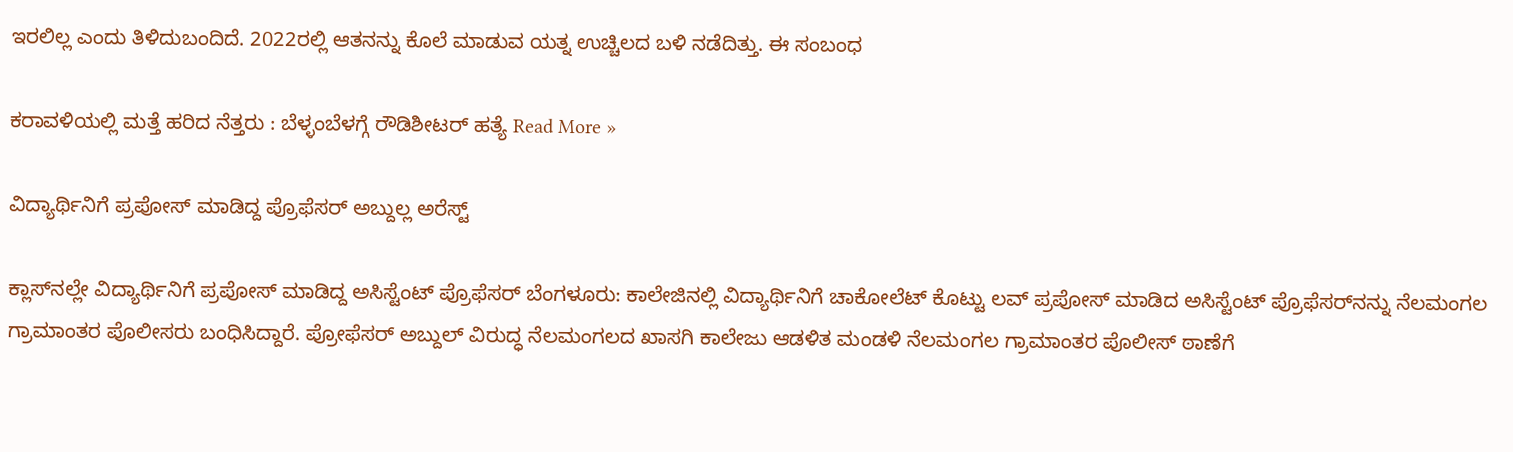ಇರಲಿಲ್ಲ ಎಂದು ತಿಳಿದುಬಂದಿದೆ. 2022ರಲ್ಲಿ ಆತನನ್ನು ಕೊಲೆ ಮಾಡುವ ಯತ್ನ ಉಚ್ಚಿಲದ ಬಳಿ ನಡೆದಿತ್ತು. ಈ ಸಂಬಂಧ

ಕರಾವಳಿಯಲ್ಲಿ ಮತ್ತೆ ಹರಿದ ನೆತ್ತರು : ಬೆಳ್ಳಂಬೆಳಗ್ಗೆ ರೌಡಿಶೀಟರ್‌ ಹತ್ಯೆ Read More »

ವಿದ್ಯಾರ್ಥಿನಿಗೆ ಪ್ರಪೋಸ್‌ ಮಾಡಿದ್ದ ಪ್ರೊಫೆಸರ್‌ ಅಬ್ದುಲ್ಲ ಅರೆಸ್ಟ್‌

ಕ್ಲಾಸ್‌ನಲ್ಲೇ ವಿದ್ಯಾರ್ಥಿನಿಗೆ ಪ್ರಪೋಸ್‌ ಮಾಡಿದ್ದ ಅಸಿಸ್ಟೆಂಟ್ ಪ್ರೊಫೆಸರ್‌ ಬೆಂಗಳೂರು: ಕಾಲೇಜಿನಲ್ಲಿ ವಿದ್ಯಾರ್ಥಿನಿಗೆ ಚಾಕೋಲೆಟ್ ಕೊಟ್ಟು ಲವ್ ಪ್ರಪೋಸ್ ಮಾಡಿದ ಅಸಿಸ್ಟೆಂಟ್ ಪ್ರೊಫೆಸರ್‌ನನ್ನು ನೆಲಮಂಗಲ ಗ್ರಾಮಾಂತರ ಪೊಲೀಸರು ಬಂಧಿಸಿದ್ದಾರೆ. ಪ್ರೋಫೆಸರ್ ಅಬ್ದುಲ್ ವಿರುದ್ಧ ನೆಲಮಂಗಲದ ಖಾಸಗಿ ಕಾಲೇಜು ಆಡಳಿತ ಮಂಡಳಿ ನೆಲಮಂಗಲ ಗ್ರಾಮಾಂತರ ಪೊಲೀಸ್ ಠಾಣೆಗೆ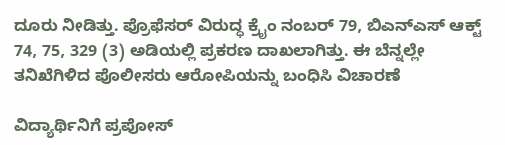ದೂರು ನೀಡಿತ್ತು. ಪ್ರೊಫೆಸರ್ ವಿರುದ್ಧ ಕ್ರೈಂ ನಂಬರ್ 79, ಬಿಎನ್‌ಎಸ್ ಆಕ್ಟ್ 74, 75, 329 (3) ಅಡಿಯಲ್ಲಿ ಪ್ರಕರಣ ದಾಖಲಾಗಿತ್ತು. ಈ ಬೆನ್ನಲ್ಲೇ ತನಿಖೆಗಿಳಿದ ಪೊಲೀಸರು ಆರೋಪಿಯನ್ನು ಬಂಧಿಸಿ ವಿಚಾರಣೆ

ವಿದ್ಯಾರ್ಥಿನಿಗೆ ಪ್ರಪೋಸ್‌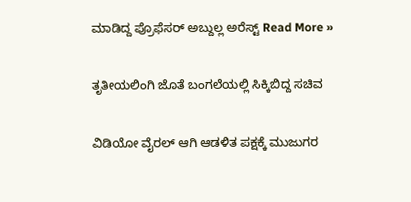ಮಾಡಿದ್ದ ಪ್ರೊಫೆಸರ್‌ ಅಬ್ದುಲ್ಲ ಅರೆಸ್ಟ್‌ Read More »

ತೃತೀಯಲಿಂಗಿ ಜೊತೆ ಬಂಗಲೆಯಲ್ಲಿ ಸಿಕ್ಕಿಬಿದ್ದ ಸಚಿವ

ವಿಡಿಯೋ ವೈರಲ್‌ ಆಗಿ ಆಡಳಿತ ಪಕ್ಷಕ್ಕೆ ಮುಜುಗರ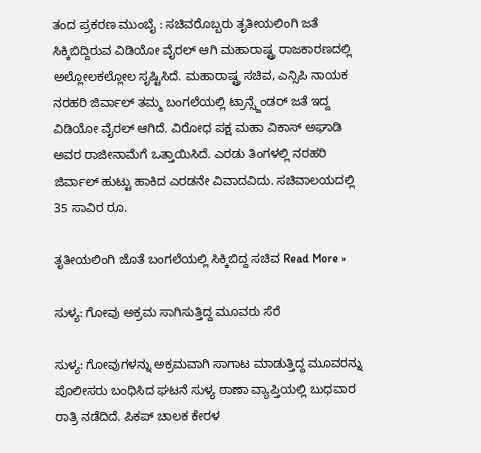ತಂದ ಪ್ರಕರಣ ಮುಂಬೈ : ಸಚಿವರೊಬ್ಬರು ತೃತೀಯಲಿಂಗಿ ಜತೆ ಸಿಕ್ಕಿಬಿದ್ದಿರುವ ವಿಡಿಯೋ ವೈರಲ್ ಆಗಿ ಮಹಾರಾಷ್ಟ್ರ ರಾಜಕಾರಣದಲ್ಲಿ ಅಲ್ಲೋಲಕಲ್ಲೋಲ ಸೃಷ್ಟಿಸಿದೆ. ಮಹಾರಾಷ್ಟ್ರ ಸಚಿವ, ಎನ್ಸಿಪಿ ನಾಯಕ ನರಹರಿ ಜಿರ್ವಾಲ್ ತಮ್ಮ ಬಂಗಲೆಯಲ್ಲಿ ಟ್ರಾನ್ಸ್ಜೆಂಡರ್ ಜತೆ ಇದ್ದ ವಿಡಿಯೋ ವೈರಲ್ ಆಗಿದೆ. ವಿರೋಧ ಪಕ್ಷ ಮಹಾ ವಿಕಾಸ್ ಅಘಾಡಿ ಅವರ ರಾಜೀನಾಮೆಗೆ ಒತ್ತಾಯಿಸಿದೆ. ಎರಡು ತಿಂಗಳಲ್ಲಿ ನರಹರಿ ಜಿರ್ವಾಲ್‌ ಹುಟ್ಟು ಹಾಕಿದ ಎರಡನೇ ವಿವಾದವಿದು. ಸಚಿವಾಲಯದಲ್ಲಿ 35 ಸಾವಿರ ರೂ.

ತೃತೀಯಲಿಂಗಿ ಜೊತೆ ಬಂಗಲೆಯಲ್ಲಿ ಸಿಕ್ಕಿಬಿದ್ದ ಸಚಿವ Read More »

ಸುಳ್ಯ: ಗೋವು ಅಕ್ರಮ ಸಾಗಿಸುತ್ತಿದ್ದ ಮೂವರು ಸೆರೆ

ಸುಳ್ಯ: ಗೋವುಗಳನ್ನು ಅಕ್ರಮವಾಗಿ ಸಾಗಾಟ ಮಾಡುತ್ತಿದ್ದ ಮೂವರನ್ನು ಪೊಲೀಸರು ಬಂಧಿಸಿದ ಘಟನೆ ಸುಳ್ಯ ಠಾಣಾ ವ್ಯಾಪ್ತಿಯಲ್ಲಿ ಬುಧವಾರ ರಾತ್ರಿ ನಡೆದಿದೆ. ಪಿಕಪ್ ಚಾಲಕ ಕೇರಳ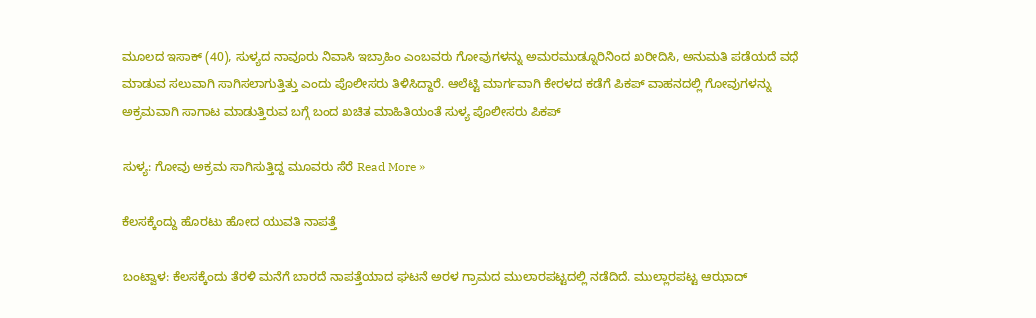ಮೂಲದ ಇಸಾಕ್ (40), ಸುಳ್ಯದ ನಾವೂರು ನಿವಾಸಿ ಇಬ್ರಾಹಿಂ ಎಂಬವರು ಗೋವುಗಳನ್ನು ಅಮರಮುಡ್ನೂರಿನಿಂದ ಖರೀದಿಸಿ, ಅನುಮತಿ ಪಡೆಯದೆ ವಧೆ ಮಾಡುವ ಸಲುವಾಗಿ ಸಾಗಿಸಲಾಗುತ್ತಿತ್ತು ಎಂದು ಪೊಲೀಸರು ತಿಳಿಸಿದ್ದಾರೆ. ಆಲೆಟ್ಟಿ ಮಾರ್ಗವಾಗಿ ಕೇರಳದ ಕಡೆಗೆ ಪಿಕಪ್ ವಾಹನದಲ್ಲಿ ಗೋವುಗಳನ್ನು ಅಕ್ರಮವಾಗಿ ಸಾಗಾಟ ಮಾಡುತ್ತಿರುವ ಬಗ್ಗೆ ಬಂದ ಖಚಿತ ಮಾಹಿತಿಯಂತೆ ಸುಳ್ಯ ಪೊಲೀಸರು ಪಿಕಪ್

ಸುಳ್ಯ: ಗೋವು ಅಕ್ರಮ ಸಾಗಿಸುತ್ತಿದ್ದ ಮೂವರು ಸೆರೆ Read More »

ಕೆಲಸಕ್ಕೆಂದ್ದು ಹೊರಟು ಹೋದ ಯುವತಿ ನಾಪತ್ತೆ

ಬಂಟ್ವಾಳ: ಕೆಲಸಕ್ಕೆಂದು ತೆರಳಿ ಮನೆಗೆ ಬಾರದೆ ನಾಪತ್ತೆಯಾದ ಘಟನೆ ಅರಳ ಗ್ರಾಮದ ಮುಲಾರಪಟ್ಟದಲ್ಲಿ ನಡೆದಿದೆ. ಮುಲ್ಲಾರಪಟ್ಟ ಆಝಾದ್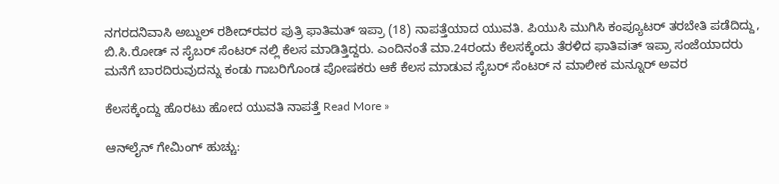ನಗರದನಿವಾಸಿ ಅಬ್ದುಲ್ ರಶೀದ್‌ರವರ ಪುತ್ರಿ ಫಾತಿಮತ್ ಇಪ್ರಾ (18) ನಾಪತ್ತೆಯಾದ ಯುವತಿ. ಪಿಯುಸಿ ಮುಗಿಸಿ ಕಂಪ್ಯೂಟರ್ ತರಬೇತಿ ಪಡೆದಿದ್ದು, ಬಿ.ಸಿ.ರೋಡ್ ನ ಸೈಬರ್ ಸೆಂಟರ್ ನಲ್ಲಿ ಕೆಲಸ ಮಾಡಿತ್ತಿದ್ದರು. ಎಂದಿನಂತೆ ಮಾ.24ರಂದು ಕೆಲಸಕ್ಕೆಂದು ತೆರಳಿದ ಫಾತಿವiತ್ ಇಪ್ರಾ ಸಂಜೆಯಾದರು ಮನೆಗೆ ಬಾರದಿರುವುದನ್ನು ಕಂಡು ಗಾಬರಿಗೊಂಡ ಪೋಷಕರು ಆಕೆ ಕೆಲಸ ಮಾಡುವ ಸೈಬರ್ ಸೆಂಟರ್ ನ ಮಾಲೀಕ ಮನ್ನೂರ್ ಅವರ

ಕೆಲಸಕ್ಕೆಂದ್ದು ಹೊರಟು ಹೋದ ಯುವತಿ ನಾಪತ್ತೆ Read More »

ಆನ್‌ಲೈನ್ ಗೇಮಿಂಗ್ ಹುಚ್ಚು: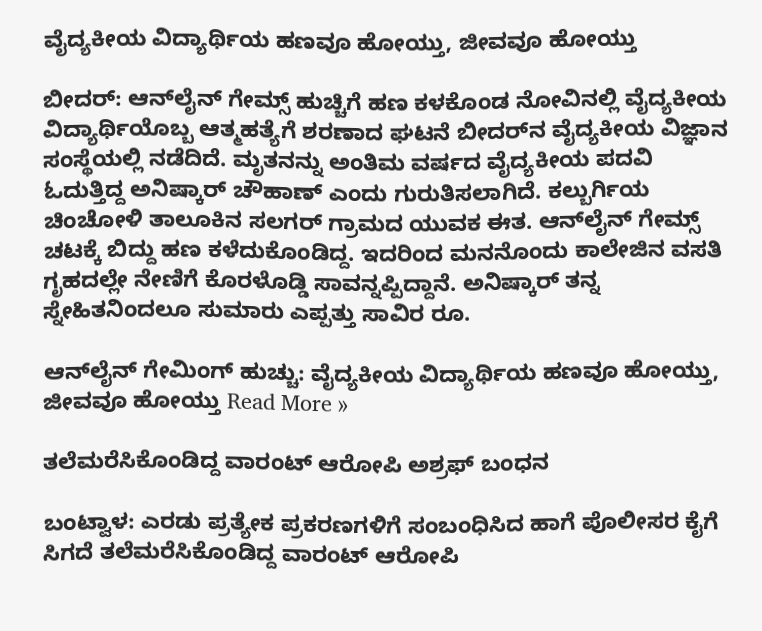ವೈದ್ಯಕೀಯ ವಿದ್ಯಾರ್ಥಿಯ ಹಣವೂ ಹೋಯ್ತು, ಜೀವವೂ ಹೋಯ್ತು

ಬೀದರ್: ಆನ್‌ಲೈನ್ ಗೇಮ್ಸ್ ಹುಚ್ಚಿಗೆ ಹಣ ಕಳಕೊಂಡ ನೋವಿನಲ್ಲಿ ‌ವೈದ್ಯಕೀಯ ವಿದ್ಯಾರ್ಥಿಯೊಬ್ಬ ಆತ್ಮಹತ್ಯೆಗೆ ಶರಣಾದ ಘಟನೆ ಬೀದರ್‌ನ ವೈದ್ಯಕೀಯ ವಿಜ್ಞಾನ ಸಂಸ್ಥೆಯಲ್ಲಿ ನಡೆದಿದೆ. ಮೃತನನ್ನು ಅಂತಿಮ ವರ್ಷದ ವೈದ್ಯಕೀಯ ಪದವಿ ಓದುತ್ತಿದ್ದ ಅನಿಷ್ಕಾರ್ ‌ಚೌಹಾಣ್ ಎಂದು ಗುರುತಿಸಲಾಗಿದೆ. ಕಲ್ಬುರ್ಗಿಯ ಚಿಂಚೋಳಿ ತಾಲೂಕಿನ ಸಲಗರ್ ಗ್ರಾಮದ ಯುವಕ ಈತ. ಆನ್‌ಲೈನ್ ಗೇಮ್ಸ್ ಚಟಕ್ಕೆ ಬಿದ್ದು ಹಣ ಕಳೆದುಕೊಂಡಿದ್ದ. ಇದರಿಂದ ಮನನೊಂದು ಕಾಲೇಜಿನ ವಸತಿ ಗೃಹದಲ್ಲೇ ನೇಣಿಗೆ ಕೊರಳೊಡ್ಡಿ ಸಾವನ್ನಪ್ಪಿದ್ದಾನೆ. ಅನಿಷ್ಕಾರ್ ತನ್ನ ಸ್ನೇಹಿತನಿಂದಲೂ ‌ಸುಮಾರು ಎಪ್ಪತ್ತು ಸಾವಿರ ರೂ.

ಆನ್‌ಲೈನ್ ಗೇಮಿಂಗ್ ಹುಚ್ಚು: ವೈದ್ಯಕೀಯ ವಿದ್ಯಾರ್ಥಿಯ ಹಣವೂ ಹೋಯ್ತು, ಜೀವವೂ ಹೋಯ್ತು Read More »

ತಲೆಮರೆಸಿಕೊಂಡಿದ್ದ ವಾರಂಟ್ ಆರೋಪಿ ಅಶ್ರಫ್ ಬಂಧನ

ಬಂಟ್ವಾಳ: ಎರಡು ಪ್ರತ್ಯೇಕ ಪ್ರಕರಣಗಳಿಗೆ ಸಂಬಂಧಿಸಿದ ಹಾಗೆ ಪೊಲೀಸರ ಕೈಗೆ ಸಿಗದೆ ತಲೆಮರೆಸಿಕೊಂಡಿದ್ದ ‌ವಾರಂಟ್ ಆರೋಪಿ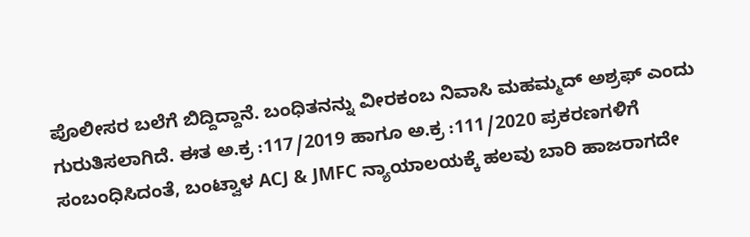ಪೊಲೀಸರ ಬಲೆಗೆ ಬಿದ್ದಿದ್ದಾನೆ. ಬಂಧಿತನನ್ನು ‌ವೀರಕಂಬ ನಿವಾಸಿ ಮಹಮ್ಮದ್ ಅಶ್ರಫ್ ಎಂದು ಗುರುತಿಸಲಾಗಿದೆ. ಈತ ಅ.ಕ್ರ :117/2019 ಹಾಗೂ ಅ.ಕ್ರ :111/2020 ಪ್ರಕರಣಗಳಿಗೆ ಸಂಬಂಧಿಸಿದಂತೆ, ಬಂಟ್ವಾಳ ACJ & JMFC ನ್ಯಾಯಾಲಯಕ್ಕೆ ಹಲವು ಬಾರಿ ಹಾಜರಾಗದೇ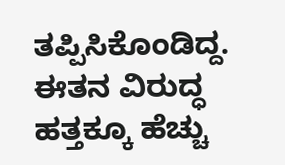ತಪ್ಪಿಸಿಕೊಂಡಿದ್ದ. ಈತನ ವಿರುದ್ಧ ಹತ್ತಕ್ಕೂ ಹೆಚ್ಚು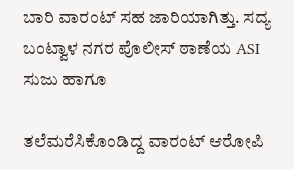ಬಾರಿ ವಾರಂಟ್ ಸಹ ಜಾರಿಯಾಗಿತ್ತು. ಸದ್ಯ ಬಂಟ್ವಾಳ ನಗರ ಪೊಲೀಸ್ ಠಾಣೆಯ ASI ಸುಜು ಹಾಗೂ

ತಲೆಮರೆಸಿಕೊಂಡಿದ್ದ ವಾರಂಟ್ ಆರೋಪಿ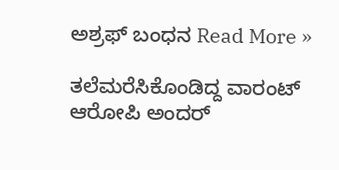ಅಶ್ರಫ್ ಬಂಧನ Read More »

ತಲೆಮರೆಸಿಕೊಂಡಿದ್ದ ವಾರಂಟ್ ಆರೋಪಿ ಅಂದರ್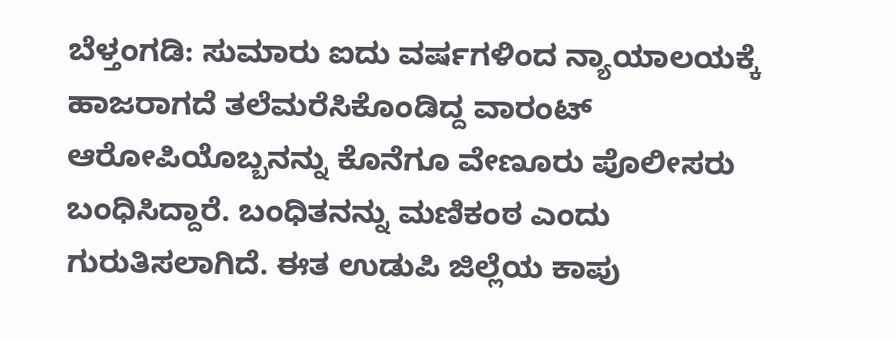ಬೆಳ್ತಂಗಡಿ: ಸುಮಾರು ಐದು‌‌ ವರ್ಷಗಳಿಂದ ನ್ಯಾಯಾಲಯಕ್ಕೆ ಹಾಜರಾಗದೆ ‌ತಲೆಮರೆಸಿಕೊಂಡಿದ್ದ ವಾರಂಟ್ ಆರೋಪಿಯೊಬ್ಬನನ್ನು ಕೊನೆಗೂ ವೇಣೂರು ಪೊಲೀಸರು ಬಂಧಿಸಿದ್ದಾರೆ. ಬಂಧಿತನನ್ನು ಮಣಿಕಂಠ ಎಂದು ಗುರುತಿಸಲಾಗಿದೆ. ಈತ ಉಡುಪಿ ಜಿಲ್ಲೆಯ ಕಾಪು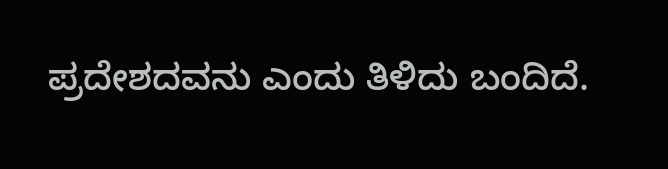ಪ್ರದೇಶದವನು ಎಂದು ತಿಳಿದು ಬಂದಿದೆ.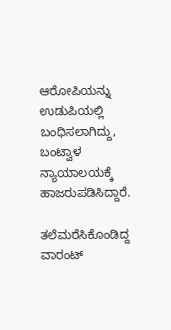ಆರೋಪಿಯನ್ನು ಉಡುಪಿಯಲ್ಲಿ ಬಂಧಿಸಲಾಗಿದ್ದು, ಬಂಟ್ವಾಳ ನ್ಯಾಯಾಲಯಕ್ಕೆ ಹಾಜರುಪಡಿಸಿದ್ದಾರೆ.

ತಲೆಮರೆಸಿಕೊಂಡಿದ್ದ ವಾರಂಟ್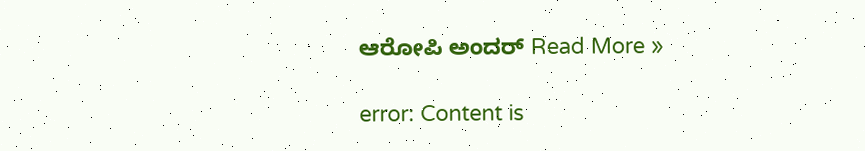ಆರೋಪಿ ಅಂದರ್ Read More »

error: Content is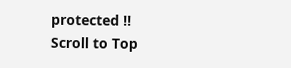protected !!
Scroll to Top